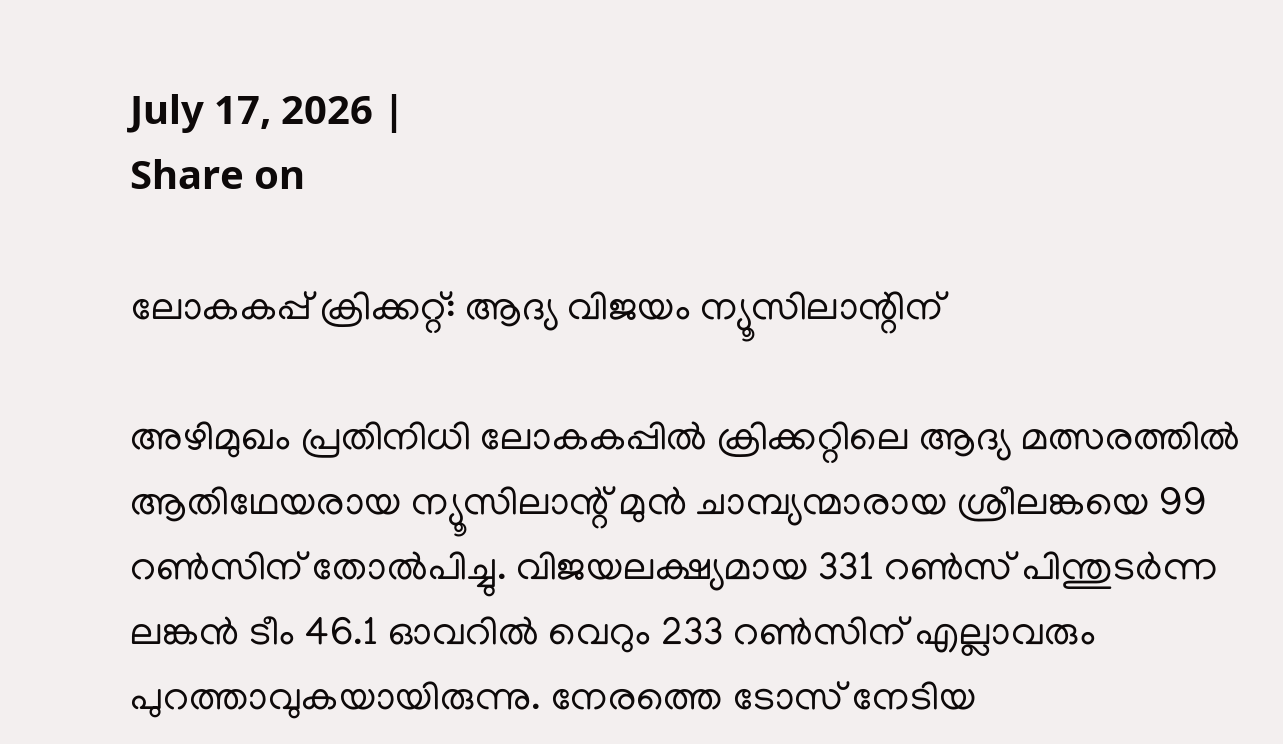July 17, 2026 |
Share on

ലോകകപ്പ് ക്രിക്കറ്റ്: ആദ്യ വിജയം ന്യൂസിലാന്റിന്‌

അഴിമുഖം പ്രതിനിധി ലോകകപ്പില്‍ ക്രിക്കറ്റിലെ ആദ്യ മത്സരത്തില്‍ ആതിഥേയരായ ന്യൂസിലാന്റ് മുന്‍ ചാമ്പ്യന്മാരായ ശ്രീലങ്കയെ 99 റണ്‍സിന് തോല്‍പിച്ചു. വിജയലക്ഷ്യമായ 331 റണ്‍സ് പിന്തുടര്‍ന്ന ലങ്കന്‍ ടീം 46.1 ഓവറില്‍ വെറും 233 റണ്‍സിന് എല്ലാവരും പുറത്താവുകയായിരുന്നു. നേരത്തെ ടോസ് നേടിയ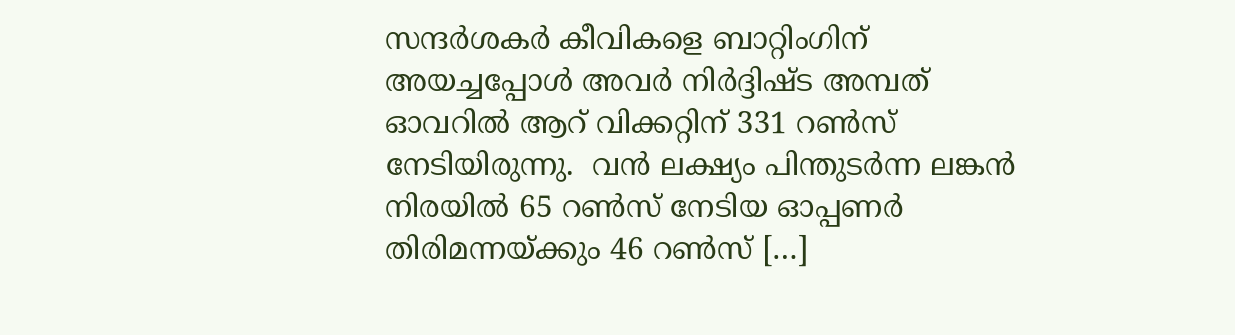സന്ദര്‍ശകര്‍ കീവികളെ ബാറ്റിംഗിന് അയച്ചപ്പോള്‍ അവര്‍ നിര്‍ദ്ദിഷ്ട അമ്പത് ഓവറില്‍ ആറ് വിക്കറ്റിന് 331 റണ്‍സ് നേടിയിരുന്നു.  വന്‍ ലക്ഷ്യം പിന്തുടര്‍ന്ന ലങ്കന്‍ നിരയില്‍ 65 റണ്‍സ് നേടിയ ഓപ്പണര്‍ തിരിമന്നയ്ക്കും 46 റണ്‍സ് […]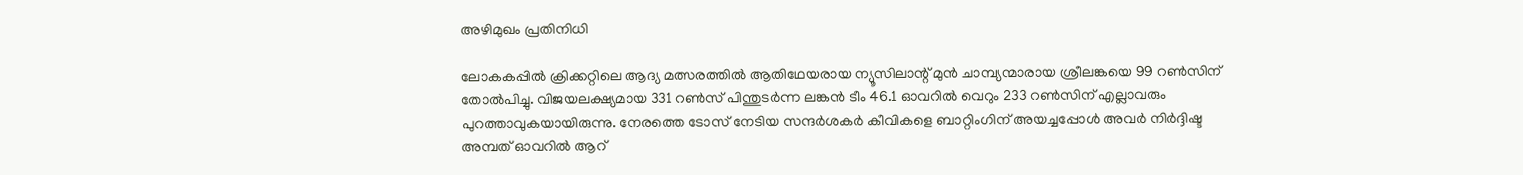അഴിമുഖം പ്രതിനിധി

ലോകകപ്പില്‍ ക്രിക്കറ്റിലെ ആദ്യ മത്സരത്തില്‍ ആതിഥേയരായ ന്യൂസിലാന്റ് മുന്‍ ചാമ്പ്യന്മാരായ ശ്രീലങ്കയെ 99 റണ്‍സിന് തോല്‍പിച്ചു. വിജയലക്ഷ്യമായ 331 റണ്‍സ് പിന്തുടര്‍ന്ന ലങ്കന്‍ ടീം 46.1 ഓവറില്‍ വെറും 233 റണ്‍സിന് എല്ലാവരും പുറത്താവുകയായിരുന്നു. നേരത്തെ ടോസ് നേടിയ സന്ദര്‍ശകര്‍ കീവികളെ ബാറ്റിംഗിന് അയച്ചപ്പോള്‍ അവര്‍ നിര്‍ദ്ദിഷ്ട അമ്പത് ഓവറില്‍ ആറ്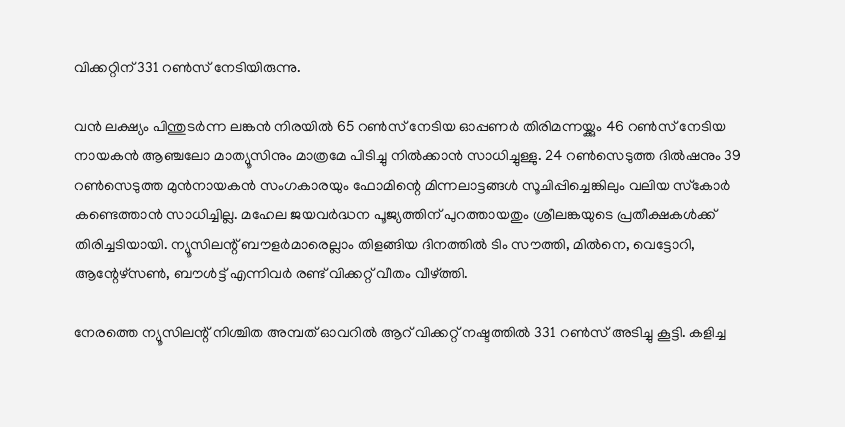വിക്കറ്റിന് 331 റണ്‍സ് നേടിയിരുന്നു.

വന്‍ ലക്ഷ്യം പിന്തുടര്‍ന്ന ലങ്കന്‍ നിരയില്‍ 65 റണ്‍സ് നേടിയ ഓപ്പണര്‍ തിരിമന്നയ്ക്കും 46 റണ്‍സ് നേടിയ നായകന്‍ ആഞ്ചലോ മാത്യൂസിനും മാത്രമേ പിടിച്ചു നില്‍ക്കാന്‍ സാധിച്ചുള്ളു. 24 റണ്‍സെടുത്ത ദില്‍ഷനും 39 റണ്‍സെടുത്ത മുന്‍നായകന്‍ സംഗകാരയും ഫോമിന്റെ മിന്നലാട്ടങ്ങള്‍ സൂചിപ്പിച്ചെങ്കിലും വലിയ സ്‌കോര്‍ കണ്ടെത്താന്‍ സാധിച്ചില്ല. മഹേല ജയവര്‍ദ്ധന പൂജ്യത്തിന് പുറത്തായതും ശ്രീലങ്കയുടെ പ്രതീക്ഷകള്‍ക്ക് തിരിച്ചടിയായി. ന്യൂസിലന്റ് ബൗളര്‍മാരെല്ലാം തിളങ്ങിയ ദിനത്തില്‍ ടിം സൗത്തി, മില്‍നെ, വെട്ടോറി, ആന്റേഴ്‌സണ്‍, ബൗള്‍ട്ട് എന്നിവര്‍ രണ്ട് വിക്കറ്റ് വീതം വീഴ്ത്തി.

നേരത്തെ ന്യൂസിലന്റ് നിശ്ചിത അമ്പത് ഓവറില്‍ ആറ് വിക്കറ്റ് നഷ്ടത്തില്‍ 331 റണ്‍സ് അടിച്ചു കൂട്ടി. കളിച്ച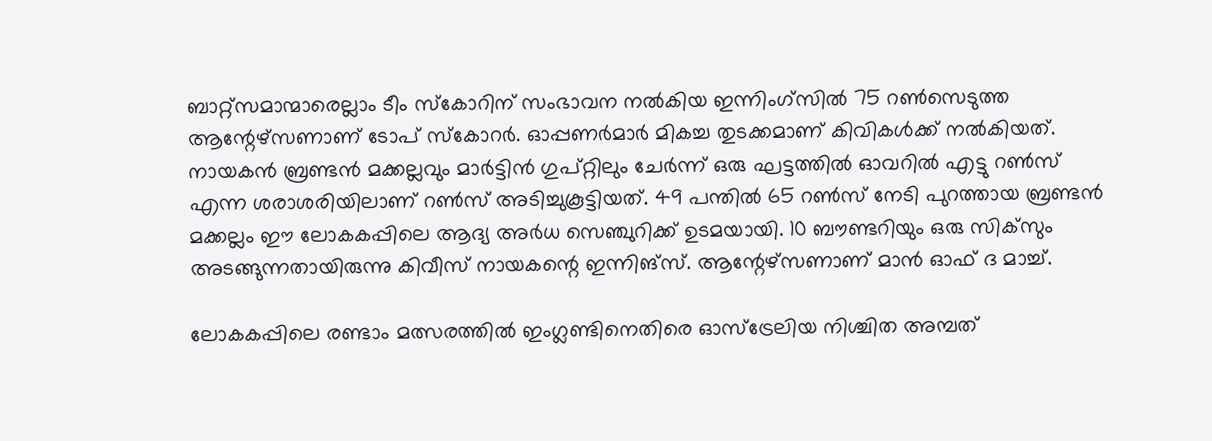ബാറ്റ്‌സമാന്മാരെല്ലാം ടീം സ്‌കോറിന് സംഭാവന നല്‍കിയ ഇന്നിംഗ്‌സില്‍ 75 റണ്‍സെടുത്ത ആന്റേഴ്‌സണാണ് ടോപ് സ്‌കോറര്‍. ഓപ്പണര്‍മാര്‍ മികച്ച തുടക്കമാണ് കിവികള്‍ക്ക് നല്‍കിയത്. നായകന്‍ ബ്രണ്ടന്‍ മക്കല്ലവും മാര്‍ട്ടിന്‍ ഗുപ്റ്റിലും ചേര്‍ന്ന് ഒരു ഘട്ടത്തില്‍ ഓവറില്‍ എട്ടു റണ്‍സ് എന്ന ശരാശരിയിലാണ് റണ്‍സ് അടിച്ചുകൂട്ടിയത്. 49 പന്തില്‍ 65 റണ്‍സ് നേടി പുറത്തായ ബ്രണ്ടന്‍ മക്കല്ലം ഈ ലോകകപ്പിലെ ആദ്യ അര്‍ധ സെഞ്ചുറിക്ക് ഉടമയായി. 10 ബൗണ്ടറിയും ഒരു സിക്‌സും അടങ്ങുന്നതായിരുന്നു കിവീസ് നായകന്റെ ഇന്നിങ്‌സ്. ആന്റേഴ്‌സണാണ് മാന്‍ ഓഫ് ദ മാച്ച്.

ലോകകപ്പിലെ രണ്ടാം മത്സരത്തില്‍ ഇംഗ്ലണ്ടിനെതിരെ ഓസ്‌ട്രേലിയ നിശ്ചിത അമ്പത്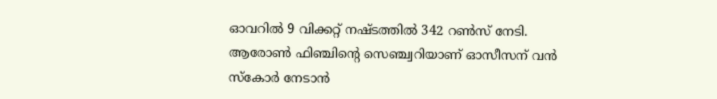ഓവറില്‍ 9 വിക്കറ്റ് നഷ്ടത്തില്‍ 342 റണ്‍സ് നേടി. ആരോണ്‍ ഫിഞ്ചിന്റെ സെഞ്ച്വറിയാണ് ഓസീസന് വന്‍ സ്‌കോര്‍ നേടാന്‍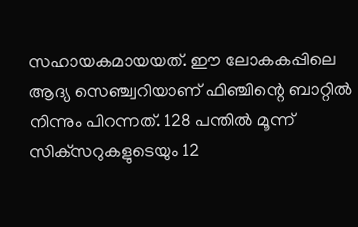സഹായകമായയത്. ഈ ലോകകപ്പിലെ ആദ്യ സെഞ്ച്വറിയാണ് ഫിഞ്ചിന്റെ ബാറ്റില്‍ നിന്നും പിറന്നത്. 128 പന്തില്‍ മൂന്ന് സിക്‌സറുകളുടെയും 12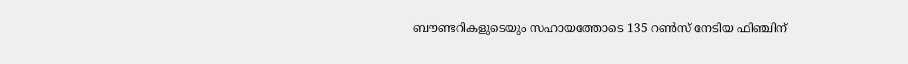ബൗണ്ടറികളുടെയും സഹായത്തോടെ 135 റണ്‍സ് നേടിയ ഫിഞ്ചിന്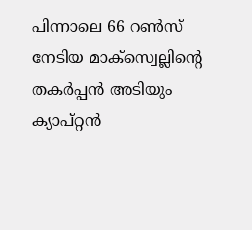പിന്നാലെ 66 റണ്‍സ് നേടിയ മാക്‌സ്വെല്ലിന്റെ തകര്‍പ്പന്‍ അടിയും ക്യാപ്റ്റന്‍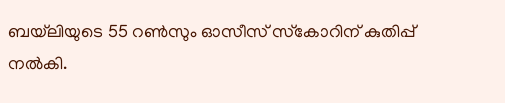ബയ്‌ലിയുടെ 55 റണ്‍സും ഓസീസ് സ്‌കോറിന് കുതിപ്പ് നല്‍കി.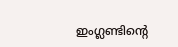ഇംഗ്ലണ്ടിന്റെ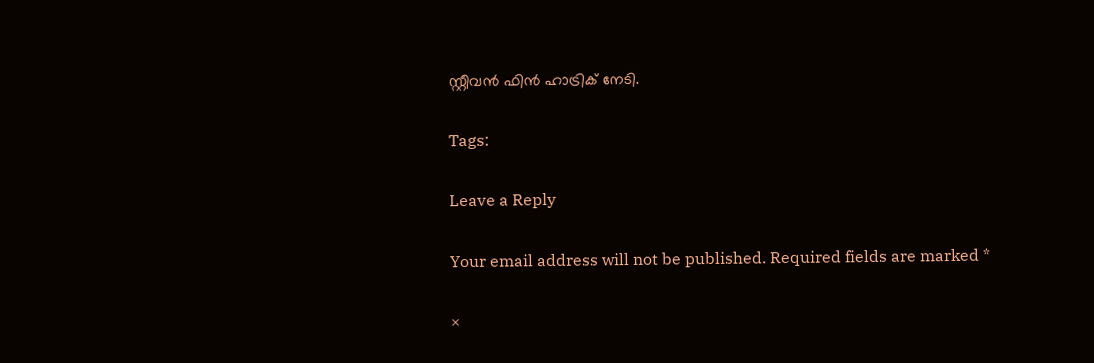സ്റ്റീവന്‍ ഫിന്‍ ഹാട്രിക് നേടി.

Tags:

Leave a Reply

Your email address will not be published. Required fields are marked *

×